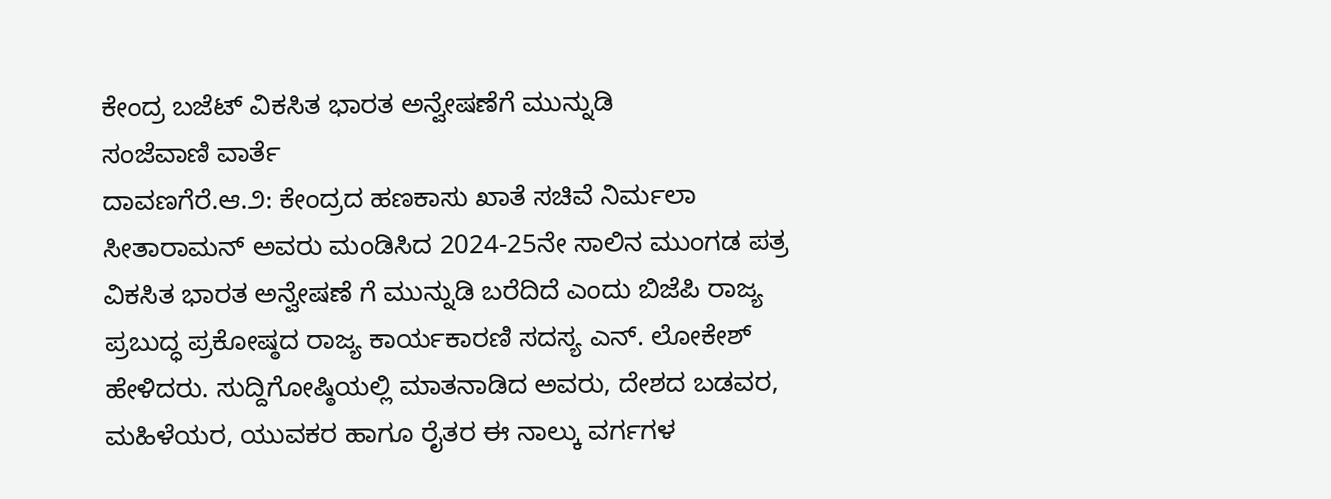ಕೇಂದ್ರ ಬಜೆಟ್ ವಿಕಸಿತ ಭಾರತ ಅನ್ವೇಷಣೆಗೆ ಮುನ್ನುಡಿ
ಸಂಜೆವಾಣಿ ವಾರ್ತೆ
ದಾವಣಗೆರೆ.ಆ.೨: ಕೇಂದ್ರದ ಹಣಕಾಸು ಖಾತೆ ಸಚಿವೆ ನಿರ್ಮಲಾ ಸೀತಾರಾಮನ್ ಅವರು ಮಂಡಿಸಿದ 2024-25ನೇ ಸಾಲಿನ ಮುಂಗಡ ಪತ್ರ ವಿಕಸಿತ ಭಾರತ ಅನ್ವೇಷಣೆ ಗೆ ಮುನ್ನುಡಿ ಬರೆದಿದೆ ಎಂದು ಬಿಜೆಪಿ ರಾಜ್ಯ ಪ್ರಬುದ್ಧ ಪ್ರಕೋಷ್ಠದ ರಾಜ್ಯ ಕಾರ್ಯಕಾರಣಿ ಸದಸ್ಯ ಎನ್. ಲೋಕೇಶ್ ಹೇಳಿದರು. ಸುದ್ದಿಗೋಷ್ಠಿಯಲ್ಲಿ ಮಾತನಾಡಿದ ಅವರು, ದೇಶದ ಬಡವರ, ಮಹಿಳೆಯರ, ಯುವಕರ ಹಾಗೂ ರೈತರ ಈ ನಾಲ್ಕು ವರ್ಗಗಳ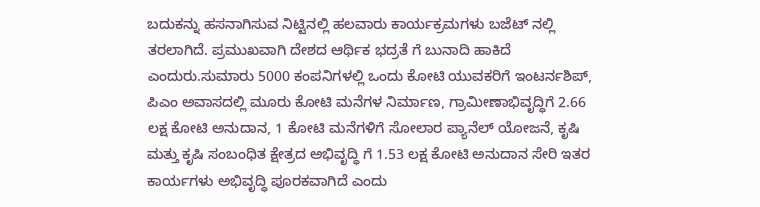ಬದುಕನ್ನು ಹಸನಾಗಿಸುವ ನಿಟ್ಟಿನಲ್ಲಿ ಹಲವಾರು ಕಾರ್ಯಕ್ರಮಗಳು ಬಜೆಟ್ ನಲ್ಲಿ ತರಲಾಗಿದೆ. ಪ್ರಮುಖವಾಗಿ ದೇಶದ ಆರ್ಥಿಕ ಭದ್ರತೆ ಗೆ ಬುನಾದಿ ಹಾಕಿದೆ ಎಂದುರು.ಸುಮಾರು 5000 ಕಂಪನಿಗಳಲ್ಲಿ ಒಂದು ಕೋಟಿ ಯುವಕರಿಗೆ ಇಂಟರ್ನಶಿಪ್, ಪಿಎಂ ಅವಾಸದಲ್ಲಿ ಮೂರು ಕೋಟಿ ಮನೆಗಳ ನಿರ್ಮಾಣ, ಗ್ರಾಮೀಣಾಭಿವೃದ್ಧಿಗೆ 2.66 ಲಕ್ಷ ಕೋಟಿ ಅನುದಾನ, 1 ಕೋಟಿ ಮನೆಗಳಿಗೆ ಸೋಲಾರ ಪ್ಯಾನೆಲ್ ಯೋಜನೆ, ಕೃಷಿ ಮತ್ತು ಕೃಷಿ ಸಂಬಂಧಿತ ಕ್ಷೇತ್ರದ ಅಭಿವೃದ್ಧಿ ಗೆ 1.53 ಲಕ್ಷ ಕೋಟಿ ಅನುದಾನ ಸೇರಿ ಇತರ ಕಾರ್ಯಗಳು ಅಭಿವೃದ್ಧಿ ಪೂರಕವಾಗಿದೆ ಎಂದು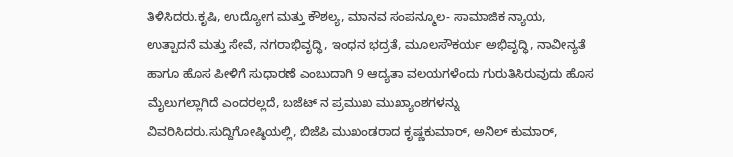ತಿಳಿಸಿದರು.ಕೃಷಿ, ಉದ್ಯೋಗ ಮತ್ತು ಕೌಶಲ್ಯ, ಮಾನವ ಸಂಪನ್ಮೂಲ- ಸಾಮಾಜಿಕ ನ್ಯಾಯ, ಉತ್ಪಾದನೆ ಮತ್ತು ಸೇವೆ, ನಗರಾಭಿವೃದ್ಧಿ, ಇಂಧನ ಭದ್ರತೆ, ಮೂಲಸೌಕರ್ಯ ಅಭಿವೃದ್ಧಿ, ನಾವೀನ್ಯತೆ ಹಾಗೂ ಹೊಸ ಪೀಳಿಗೆ ಸುಧಾರಣೆ ಎಂಬುದಾಗಿ 9 ಆದ್ಯತಾ ವಲಯಗಳೆಂದು ಗುರುತಿಸಿರುವುದು ಹೊಸ ಮೈಲುಗಲ್ಲಾಗಿದೆ ಎಂದರಲ್ಲದೆ, ಬಜೆಟ್ ನ ಪ್ರಮುಖ ಮುಖ್ಯಾಂಶಗಳನ್ನು ವಿವರಿಸಿದರು.ಸುದ್ದಿಗೋಷ್ಠಿಯಲ್ಲಿ, ಬಿಜೆಪಿ ಮುಖಂಡರಾದ ಕೃಷ್ಣಕುಮಾರ್, ಅನಿಲ್ ಕುಮಾರ್,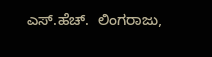ಎಸ್.ಹೆಚ್.  ಲಿಂಗರಾಜು,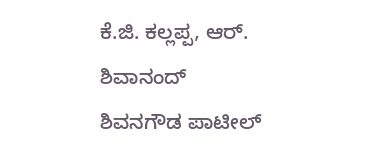ಕೆ.ಜಿ. ಕಲ್ಲಪ್ಪ, ಆರ್. ಶಿವಾನಂದ್ ಶಿವನಗೌಡ ಪಾಟೀಲ್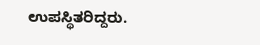ಉಪಸ್ಥಿತರಿದ್ದರು.